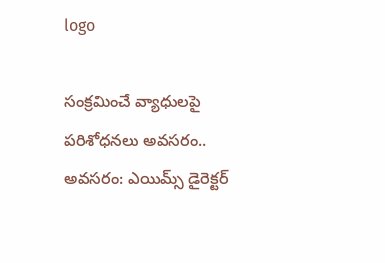logo

సంక్రమించే వ్యాధులపై పరిశోధనలు అవసరం.. అవసరం: ఎయిమ్స్ డైరెక్టర్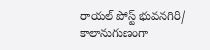రాయల్ పోస్ట్ భువనగిరి/
కాలానుగుణంగా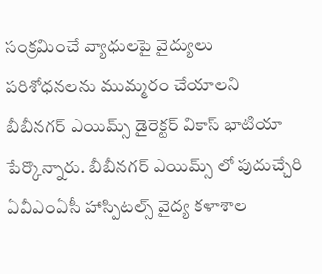సంక్రమించే వ్యాధులపై వైద్యులు పరిశోధనలను ముమ్మరం చేయాలని బీబీనగర్ ఎయిమ్స్ డైరెక్టర్ వికాస్ భాటియా పేర్కొన్నారు. బీబీనగర్ ఎయిమ్స్ లో పుదుచ్చేరి ఏవీఎంఏసీ హాస్పిటల్స్ వైద్య కళాశాల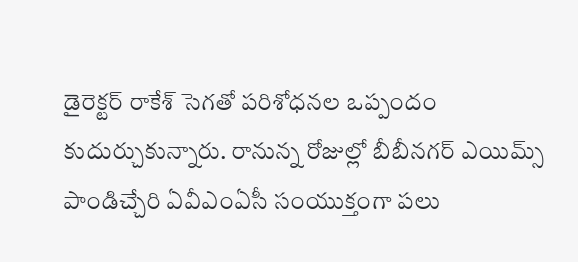డైరెక్టర్ రాకేశ్ సెగతో పరిశోధనల ఒప్పందం కుదుర్చుకున్నారు. రానున్న రోజుల్లో బీబీనగర్ ఎయిమ్స్ పాండిచ్చేరి ఏవీఎంఏసీ సంయుక్తంగా పలు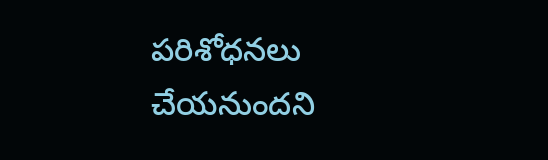పరిశోధనలు చేయనుందని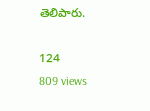తెలిపారు.

124
809 views